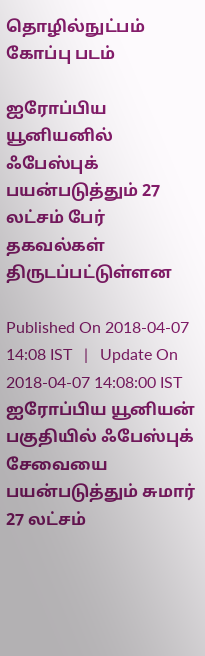தொழில்நுட்பம்
கோப்பு படம்

ஐரோப்பிய யூனியனில் ஃபேஸ்புக் பயன்படுத்தும் 27 லட்சம் பேர் தகவல்கள் திருடப்பட்டுள்ளன

Published On 2018-04-07 14:08 IST   |   Update On 2018-04-07 14:08:00 IST
ஐரோப்பிய யூனியன் பகுதியில் ஃபேஸ்புக் சேவையை பயன்படுத்தும் சுமார் 27 லட்சம்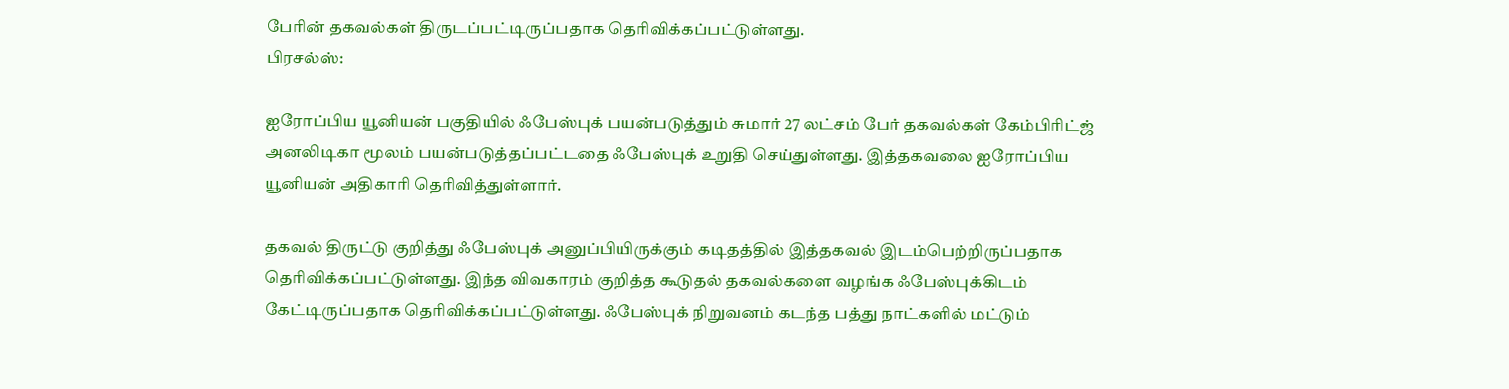பேரின் தகவல்கள் திருடப்பட்டிருப்பதாக தெரிவிக்கப்பட்டுள்ளது.
பிரசல்ஸ்:

ஐரோப்பிய யூனியன் பகுதியில் ஃபேஸ்புக் பயன்படுத்தும் சுமார் 27 லட்சம் பேர் தகவல்கள் கேம்பிரிட்ஜ் அனலிடிகா மூலம் பயன்படுத்தப்பட்டதை ஃபேஸ்புக் உறுதி செய்துள்ளது. இத்தகவலை ஐரோப்பிய யூனியன் அதிகாரி தெரிவித்துள்ளார்.

தகவல் திருட்டு குறித்து ஃபேஸ்புக் அனுப்பியிருக்கும் கடிதத்தில் இத்தகவல் இடம்பெற்றிருப்பதாக தெரிவிக்கப்பட்டுள்ளது. இந்த விவகாரம் குறித்த கூடுதல் தகவல்களை வழங்க ஃபேஸ்புக்கிடம் கேட்டிருப்பதாக தெரிவிக்கப்பட்டுள்ளது. ஃபேஸ்புக் நிறுவனம் கடந்த பத்து நாட்களில் மட்டும்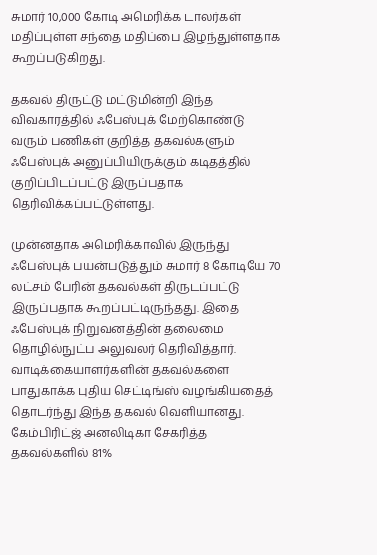சுமார் 10,000 கோடி அமெரிக்க டாலர்கள் மதிப்புள்ள சந்தை மதிப்பை இழந்துள்ளதாக கூறப்படுகிறது.

தகவல் திருட்டு மட்டுமின்றி இந்த விவகாரத்தில் ஃபேஸ்புக் மேற்கொண்டு வரும் பணிகள் குறித்த தகவல்களும் ஃபேஸ்புக் அனுப்பியிருக்கும் கடிதத்தில் குறிப்பிடப்பட்டு இருப்பதாக தெரிவிக்கப்பட்டுள்ளது.

முன்னதாக அமெரிக்காவில் இருந்து ஃபேஸ்புக் பயன்படுத்தும் சுமார் 8 கோடியே 70 லட்சம் பேரின் தகவல்கள் திருடப்பட்டு இருப்பதாக கூறப்பட்டிருந்தது. இதை ஃபேஸ்புக் நிறுவனத்தின் தலைமை தொழில்நுட்ப அலுவலர் தெரிவித்தார். வாடிக்கையாளர்களின் தகவல்களை பாதுகாக்க புதிய செட்டிங்ஸ் வழங்கியதைத் தொடர்ந்து இந்த தகவல் வெளியானது. கேம்பிரிட்ஜ் அனலிடிகா சேகரித்த தகவல்களில் 81%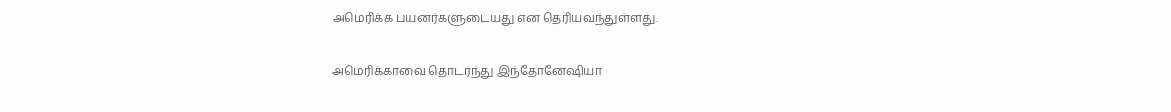அமெரிக்க பயனர்களுடையது என தெரியவந்துள்ளது.

அமெரிக்காவை தொடர்ந்து இந்தோனேஷியா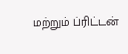மற்றும் ப்ரிட்டன்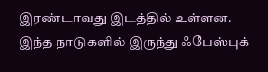இரண்டாவது இடத்தில் உள்ளன. இந்த நாடுகளில் இருந்து ஃபேஸ்புக்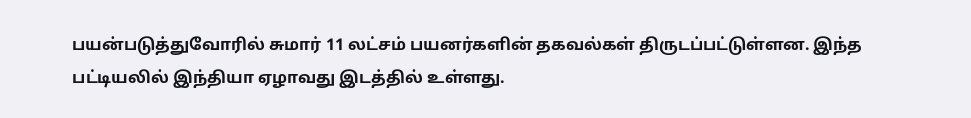பயன்படுத்துவோரில் சுமார் 11 லட்சம் பயனர்களின் தகவல்கள் திருடப்பட்டுள்ளன. இந்த பட்டியலில் இந்தியா ஏழாவது இடத்தில் உள்ளது.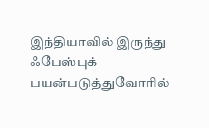இந்தியாவில் இருந்து ஃபேஸ்புக் பயன்படுத்துவோரில்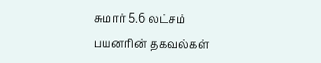சுமார் 5.6 லட்சம் பயனரின் தகவல்கள்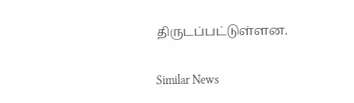திருடப்பட்டுள்ளன.

Similar News